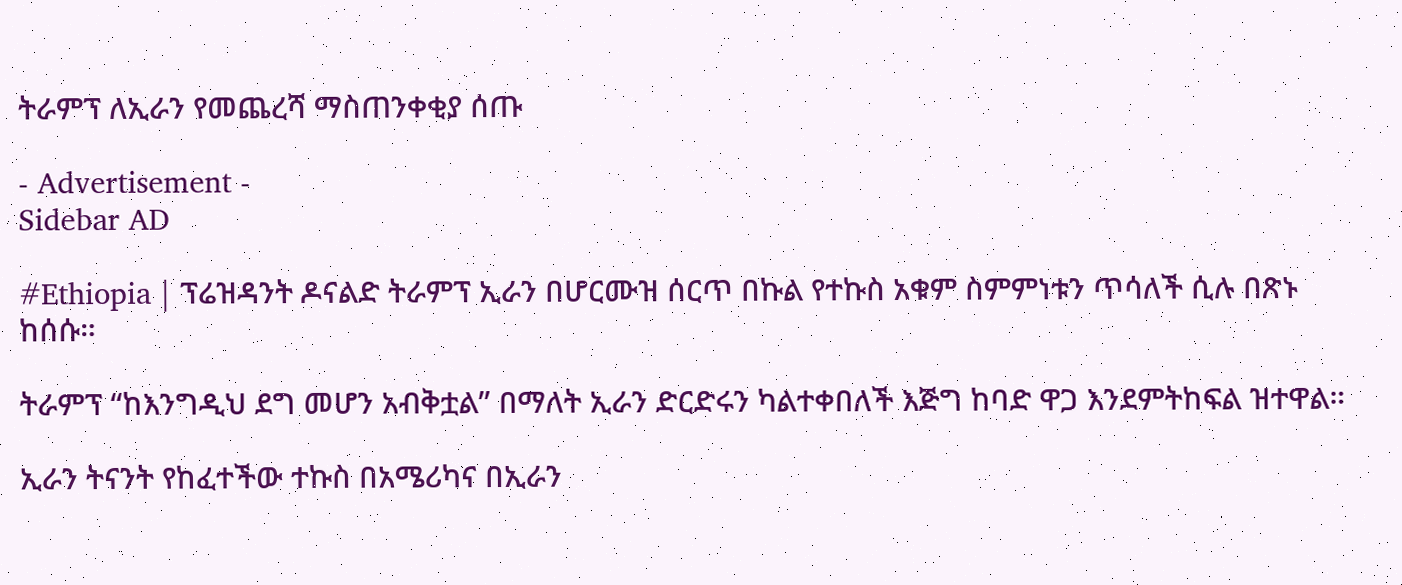ትራምፕ ለኢራን የመጨረሻ ማስጠንቀቂያ ሰጡ

- Advertisement -
Sidebar AD

#Ethiopia | ፕሬዝዳንት ዶናልድ ትራምፕ ኢራን በሆርሙዝ ሰርጥ በኩል የተኩስ አቁም ስምምነቱን ጥሳለች ሲሉ በጽኑ ከሰሱ።

ትራምፕ “ከእንግዲህ ደግ መሆን አብቅቷል” በማለት ኢራን ድርድሩን ካልተቀበለች እጅግ ከባድ ዋጋ እንደምትከፍል ዝተዋል።

ኢራን ትናንት የከፈተችው ተኩስ በአሜሪካና በኢራን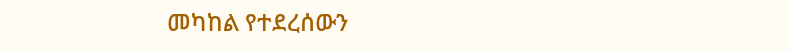መካከል የተደረሰውን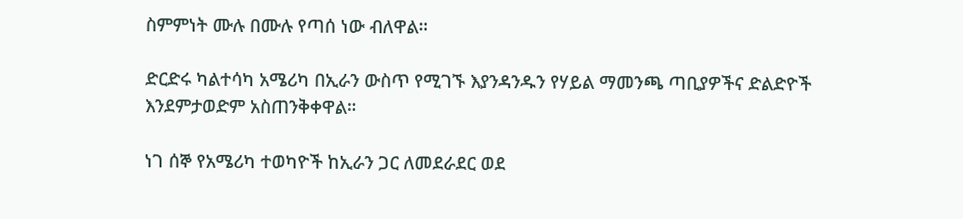ስምምነት ሙሉ በሙሉ የጣሰ ነው ብለዋል።

ድርድሩ ካልተሳካ አሜሪካ በኢራን ውስጥ የሚገኙ እያንዳንዱን የሃይል ማመንጫ ጣቢያዎችና ድልድዮች እንደምታወድም አስጠንቅቀዋል።

ነገ ሰኞ የአሜሪካ ተወካዮች ከኢራን ጋር ለመደራደር ወደ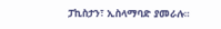ፓኪስታን፣ ኢስላማባድ ያመራሉ።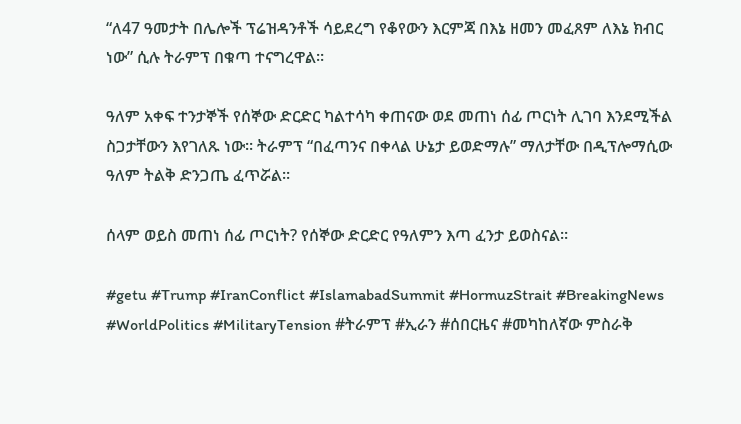“ለ47 ዓመታት በሌሎች ፕሬዝዳንቶች ሳይደረግ የቆየውን እርምጃ በእኔ ዘመን መፈጸም ለእኔ ክብር ነው” ሲሉ ትራምፕ በቁጣ ተናግረዋል።

ዓለም አቀፍ ተንታኞች የሰኞው ድርድር ካልተሳካ ቀጠናው ወደ መጠነ ሰፊ ጦርነት ሊገባ እንደሚችል ስጋታቸውን እየገለጹ ነው። ትራምፕ “በፈጣንና በቀላል ሁኔታ ይወድማሉ” ማለታቸው በዲፕሎማሲው ዓለም ትልቅ ድንጋጤ ፈጥሯል።

ሰላም ወይስ መጠነ ሰፊ ጦርነት? የሰኞው ድርድር የዓለምን እጣ ፈንታ ይወስናል።

#getu #Trump #IranConflict #IslamabadSummit #HormuzStrait #BreakingNews #WorldPolitics #MilitaryTension #ትራምፕ #ኢራን #ሰበርዜና #መካከለኛው ምስራቅ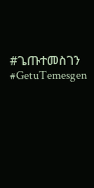#ጌጡተመስገን #GetuTemesgen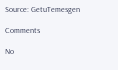Source: GetuTemesgen

Comments

No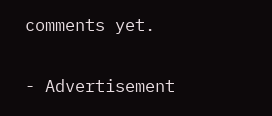comments yet.

- Advertisement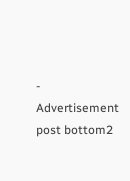-
Advertisement post bottom2